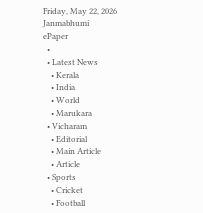Friday, May 22, 2026
Janmabhumi
ePaper
  •
  • Latest News
    • Kerala
    • India
    • World
    • Marukara
  • Vicharam
    • Editorial
    • Main Article
    • Article
  • Sports
    • Cricket
    • Football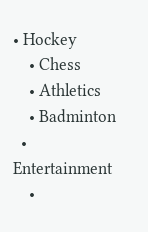• Hockey
    • Chess
    • Athletics
    • Badminton
  • Entertainment
    •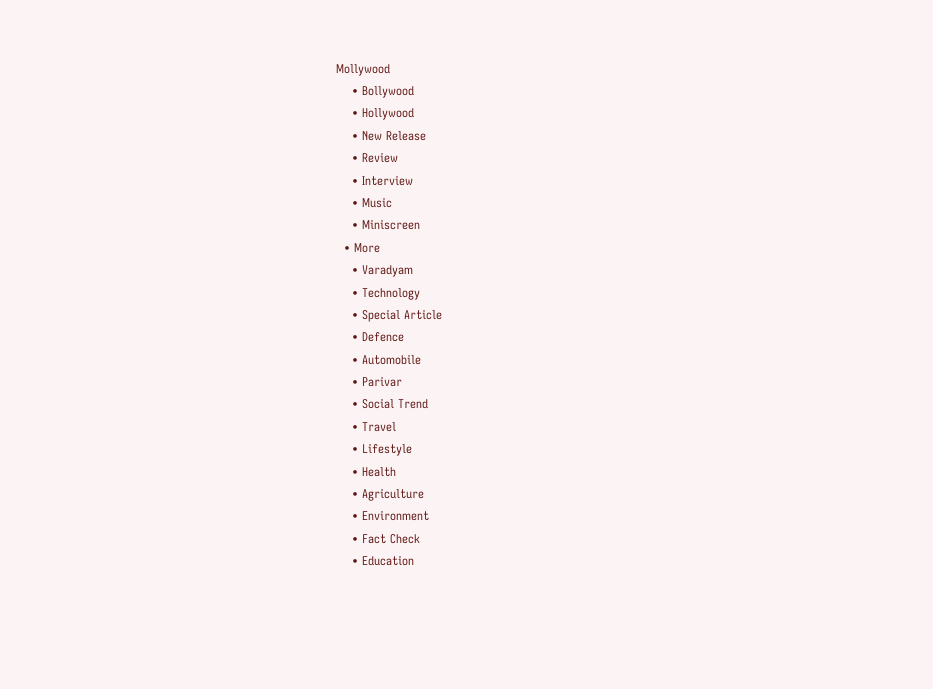Mollywood
    • Bollywood
    • Hollywood
    • New Release
    • Review
    • Interview
    • Music
    • Miniscreen
  • More
    • Varadyam
    • Technology
    • Special Article
    • Defence
    • Automobile
    • Parivar
    • Social Trend
    • Travel
    • Lifestyle
    • Health
    • Agriculture
    • Environment
    • Fact Check
    • Education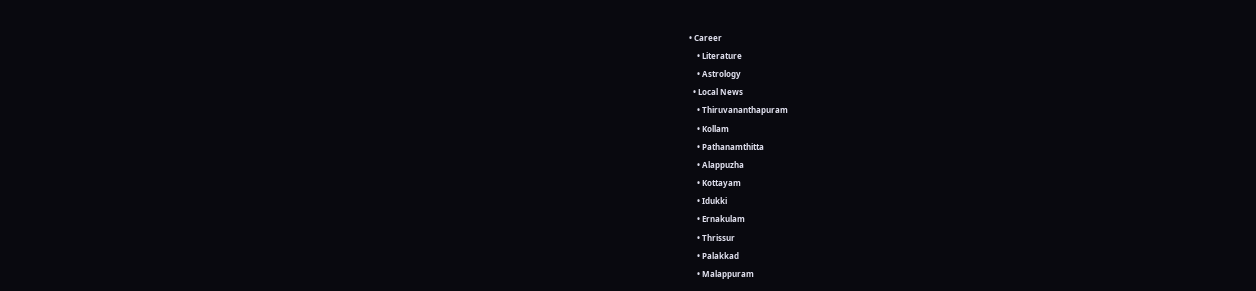• Career
    • Literature
    • Astrology
  • Local News
    • Thiruvananthapuram
    • Kollam
    • Pathanamthitta
    • Alappuzha
    • Kottayam
    • Idukki
    • Ernakulam
    • Thrissur
    • Palakkad
    • Malappuram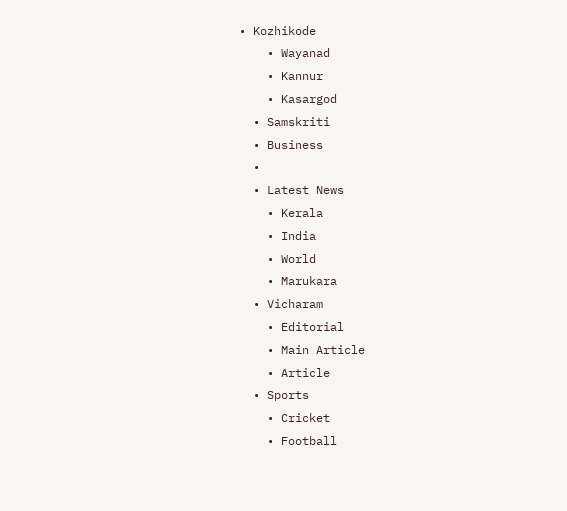• Kozhikode
    • Wayanad
    • Kannur
    • Kasargod
  • Samskriti
  • Business
  •
  • Latest News
    • Kerala
    • India
    • World
    • Marukara
  • Vicharam
    • Editorial
    • Main Article
    • Article
  • Sports
    • Cricket
    • Football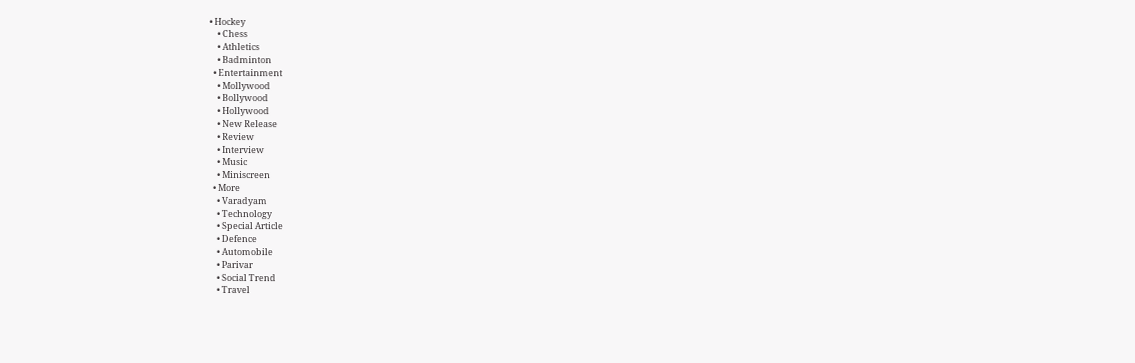• Hockey
    • Chess
    • Athletics
    • Badminton
  • Entertainment
    • Mollywood
    • Bollywood
    • Hollywood
    • New Release
    • Review
    • Interview
    • Music
    • Miniscreen
  • More
    • Varadyam
    • Technology
    • Special Article
    • Defence
    • Automobile
    • Parivar
    • Social Trend
    • Travel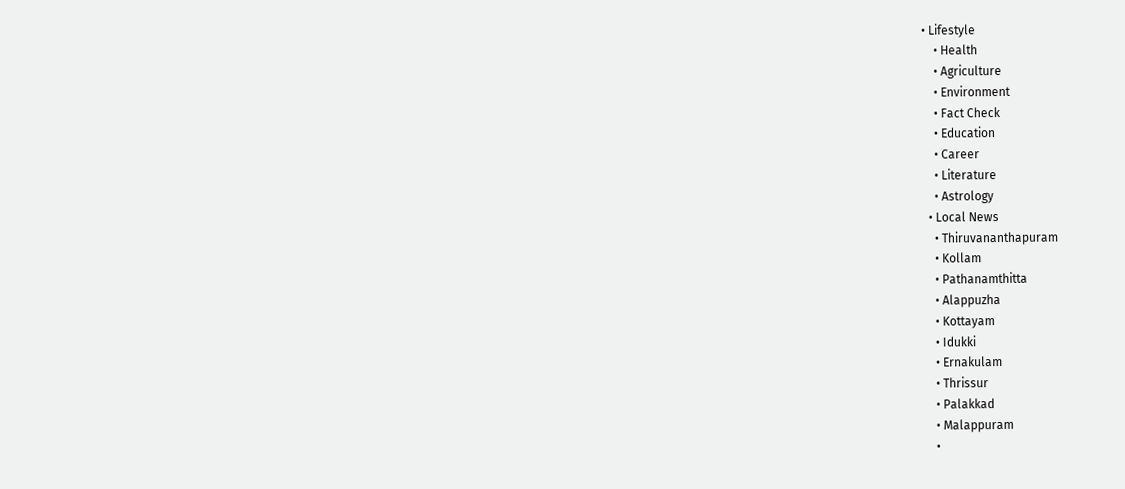• Lifestyle
    • Health
    • Agriculture
    • Environment
    • Fact Check
    • Education
    • Career
    • Literature
    • Astrology
  • Local News
    • Thiruvananthapuram
    • Kollam
    • Pathanamthitta
    • Alappuzha
    • Kottayam
    • Idukki
    • Ernakulam
    • Thrissur
    • Palakkad
    • Malappuram
    •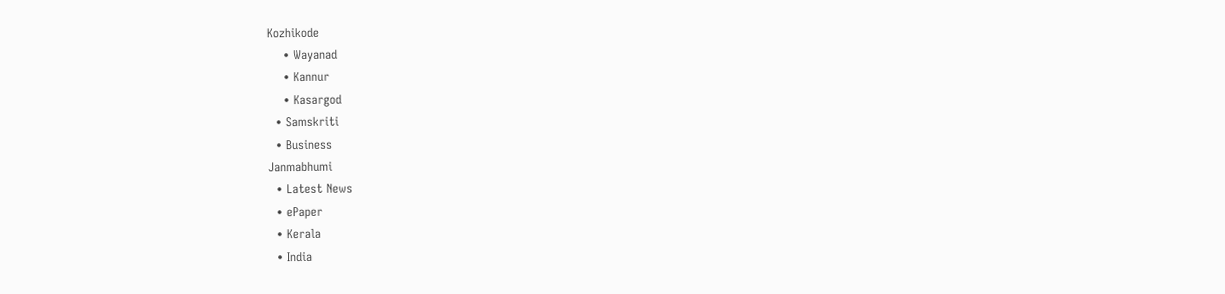Kozhikode
    • Wayanad
    • Kannur
    • Kasargod
  • Samskriti
  • Business
Janmabhumi
  • Latest News
  • ePaper
  • Kerala
  • India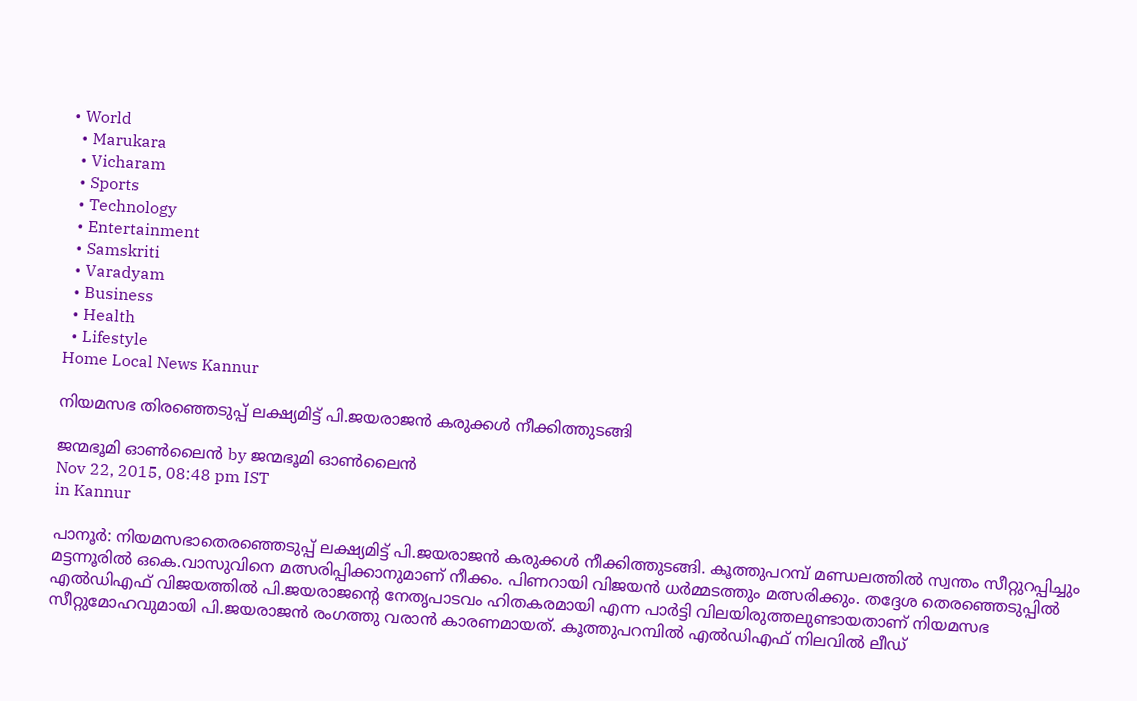• World
  • Marukara
  • Vicharam
  • Sports
  • Technology
  • Entertainment
  • Samskriti
  • Varadyam
  • Business
  • Health
  • Lifestyle
Home Local News Kannur

നിയമസഭ തിരഞ്ഞെടുപ്പ് ലക്ഷ്യമിട്ട് പി.ജയരാജന്‍ കരുക്കള്‍ നീക്കിത്തുടങ്ങി

ജന്മഭൂമി ഓണ്‍ലൈന്‍ by ജന്മഭൂമി ഓണ്‍ലൈന്‍
Nov 22, 2015, 08:48 pm IST
in Kannur

പാനൂര്‍: നിയമസഭാതെരഞ്ഞെടുപ്പ് ലക്ഷ്യമിട്ട് പി.ജയരാജന്‍ കരുക്കള്‍ നീക്കിത്തുടങ്ങി. കൂത്തുപറമ്പ് മണ്ഡലത്തില്‍ സ്വന്തം സീറ്റുറപ്പിച്ചും മട്ടന്നൂരില്‍ ഒകെ.വാസുവിനെ മത്സരിപ്പിക്കാനുമാണ് നീക്കം. പിണറായി വിജയന്‍ ധര്‍മ്മടത്തും മത്സരിക്കും. തദ്ദേശ തെരഞ്ഞെടുപ്പില്‍ എല്‍ഡിഎഫ് വിജയത്തില്‍ പി.ജയരാജന്റെ നേതൃപാടവം ഹിതകരമായി എന്ന പാര്‍ട്ടി വിലയിരുത്തലുണ്ടായതാണ് നിയമസഭ സീറ്റുമോഹവുമായി പി.ജയരാജന്‍ രംഗത്തു വരാന്‍ കാരണമായത്. കൂത്തുപറമ്പില്‍ എല്‍ഡിഎഫ് നിലവില്‍ ലീഡ്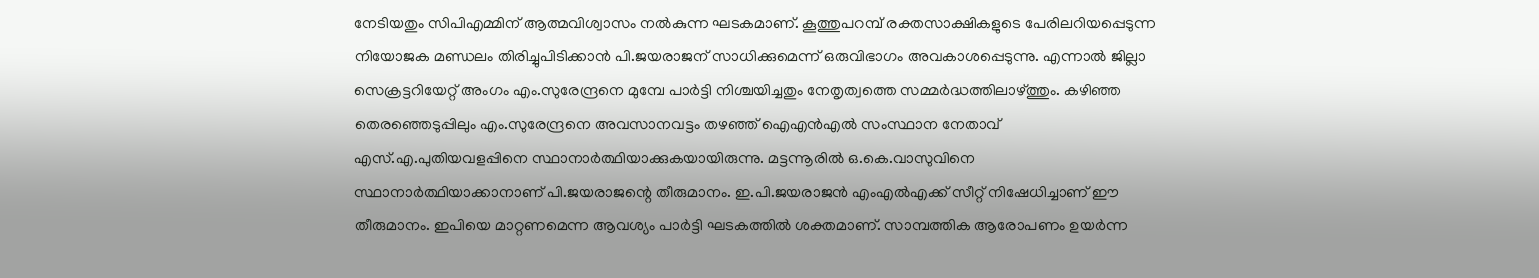നേടിയതും സിപിഎമ്മിന് ആത്മവിശ്വാസം നല്‍കുന്ന ഘടകമാണ്. കൂത്തുപറമ്പ് രക്തസാക്ഷികളുടെ പേരിലറിയപ്പെടുന്ന നിയോജക മണ്ഡലം തിരിച്ചുപിടിക്കാന്‍ പി.ജയരാജന് സാധിക്കുമെന്ന് ഒരുവിഭാഗം അവകാശപ്പെടുന്നു. എന്നാല്‍ ജില്ലാ സെക്രട്ടറിയേറ്റ് അംഗം എം.സുരേന്ദ്രനെ മുമ്പേ പാര്‍ട്ടി നിശ്ചയിച്ചതും നേതൃത്വത്തെ സമ്മര്‍ദ്ധത്തിലാഴ്‌ത്തും. കഴിഞ്ഞ തെരഞ്ഞെടുപ്പിലും എം.സുരേന്ദ്രനെ അവസാനവട്ടം തഴഞ്ഞ് ഐഎന്‍എല്‍ സംസ്ഥാന നേതാവ് എസ്.എ.പുതിയവളപ്പിനെ സ്ഥാനാര്‍ത്ഥിയാക്കുകയായിരുന്നു. മട്ടന്നൂരില്‍ ഒ.കെ.വാസുവിനെ സ്ഥാനാര്‍ത്ഥിയാക്കാനാണ് പി.ജയരാജന്റെ തീരുമാനം. ഇ.പി.ജയരാജന്‍ എംഎല്‍എക്ക് സീറ്റ് നിഷേധിച്ചാണ് ഈ തീരുമാനം. ഇപിയെ മാറ്റണമെന്ന ആവശ്യം പാര്‍ട്ടി ഘടകത്തില്‍ ശക്തമാണ്. സാമ്പത്തിക ആരോപണം ഉയര്‍ന്ന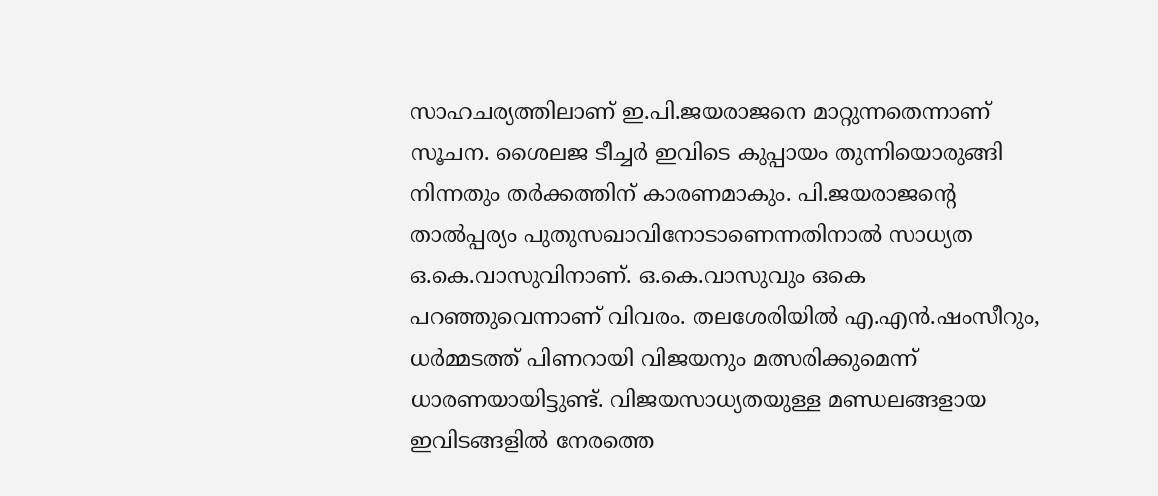സാഹചര്യത്തിലാണ് ഇ.പി.ജയരാജനെ മാറ്റുന്നതെന്നാണ് സൂചന. ശൈലജ ടീച്ചര്‍ ഇവിടെ കുപ്പായം തുന്നിയൊരുങ്ങി നിന്നതും തര്‍ക്കത്തിന് കാരണമാകും. പി.ജയരാജന്റെ താല്‍പ്പര്യം പുതുസഖാവിനോടാണെന്നതിനാല്‍ സാധ്യത ഒ.കെ.വാസുവിനാണ്. ഒ.കെ.വാസുവും ഒകെ പറഞ്ഞുവെന്നാണ് വിവരം. തലശേരിയില്‍ എ.എന്‍.ഷംസീറും, ധര്‍മ്മടത്ത് പിണറായി വിജയനും മത്സരിക്കുമെന്ന് ധാരണയായിട്ടുണ്ട്. വിജയസാധ്യതയുള്ള മണ്ഡലങ്ങളായ ഇവിടങ്ങളില്‍ നേരത്തെ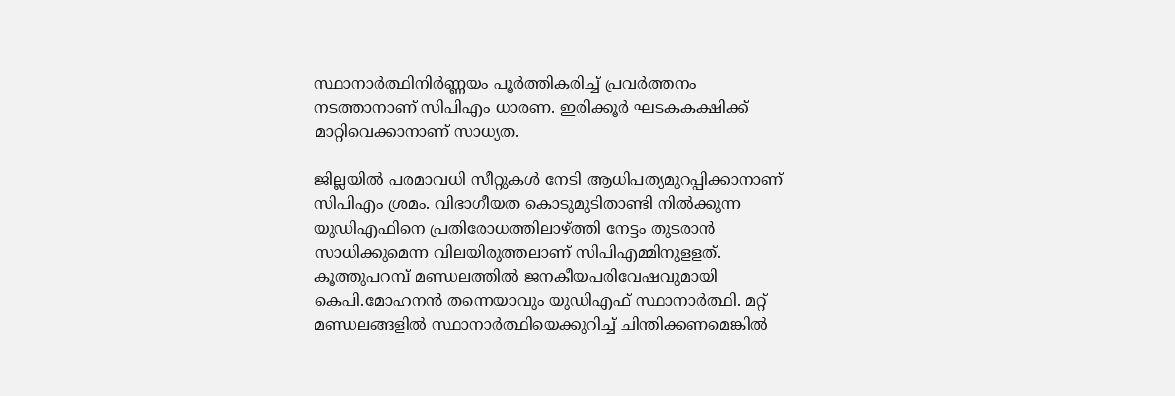സ്ഥാനാര്‍ത്ഥിനിര്‍ണ്ണയം പൂര്‍ത്തികരിച്ച് പ്രവര്‍ത്തനം നടത്താനാണ് സിപിഎം ധാരണ. ഇരിക്കൂര്‍ ഘടകകക്ഷിക്ക് മാറ്റിവെക്കാനാണ് സാധ്യത.

ജില്ലയില്‍ പരമാവധി സീറ്റുകള്‍ നേടി ആധിപത്യമുറപ്പിക്കാനാണ് സിപിഎം ശ്രമം. വിഭാഗീയത കൊടുമുടിതാണ്ടി നില്‍ക്കുന്ന യുഡിഎഫിനെ പ്രതിരോധത്തിലാഴ്‌ത്തി നേട്ടം തുടരാന്‍ സാധിക്കുമെന്ന വിലയിരുത്തലാണ് സിപിഎമ്മിനുളളത്. കൂത്തുപറമ്പ് മണ്ഡലത്തില്‍ ജനകീയപരിവേഷവുമായി കെപി.മോഹനന്‍ തന്നെയാവും യുഡിഎഫ് സ്ഥാനാര്‍ത്ഥി. മറ്റ് മണ്ഡലങ്ങളില്‍ സ്ഥാനാര്‍ത്ഥിയെക്കുറിച്ച് ചിന്തിക്കണമെങ്കില്‍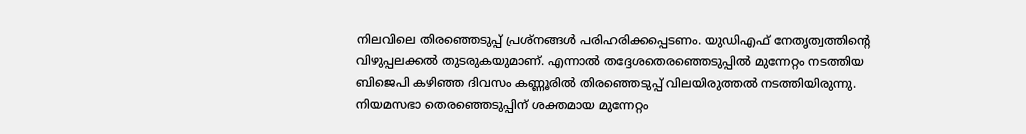നിലവിലെ തിരഞ്ഞെടുപ്പ് പ്രശ്‌നങ്ങള്‍ പരിഹരിക്കപ്പെടണം. യുഡിഎഫ് നേതൃത്വത്തിന്റെ വിഴുപ്പലക്കല്‍ തുടരുകയുമാണ്. എന്നാല്‍ തദ്ദേശതെരഞ്ഞെടുപ്പില്‍ മുന്നേറ്റം നടത്തിയ ബിജെപി കഴിഞ്ഞ ദിവസം കണ്ണൂരില്‍ തിരഞ്ഞെടുപ്പ് വിലയിരുത്തല്‍ നടത്തിയിരുന്നു. നിയമസഭാ തെരഞ്ഞെടുപ്പിന് ശക്തമായ മുന്നേറ്റം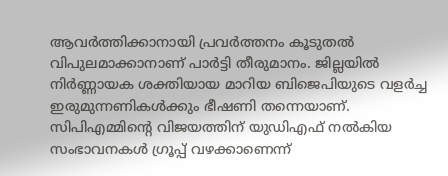ആവര്‍ത്തിക്കാനായി പ്രവര്‍ത്തനം കൂടുതല്‍ വിപുലമാക്കാനാണ് പാര്‍ട്ടി തീരുമാനം. ജില്ലയില്‍ നിര്‍ണ്ണായക ശക്തിയായ മാറിയ ബിജെപിയുടെ വളര്‍ച്ച ഇരുമുന്നണികള്‍ക്കും ഭീഷണി തന്നെയാണ്. സിപിഎമ്മിന്റെ വിജയത്തിന് യുഡിഎഫ് നല്‍കിയ സംഭാവനകള്‍ ഗ്രൂപ്പ് വഴക്കാണെന്ന്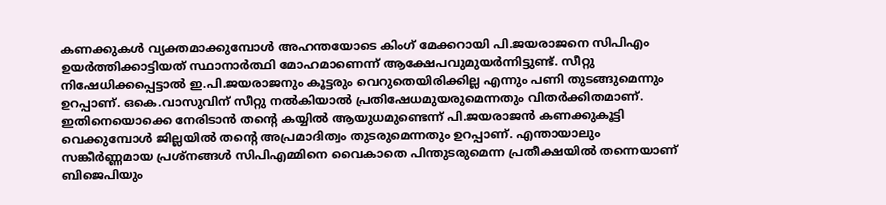കണക്കുകള്‍ വ്യക്തമാക്കുമ്പോള്‍ അഹന്തയോടെ കിംഗ് മേക്കറായി പി.ജയരാജനെ സിപിഎം ഉയര്‍ത്തിക്കാട്ടിയത് സ്ഥാനാര്‍ത്ഥി മോഹമാണെന്ന് ആക്ഷേപവുമുയര്‍ന്നിട്ടുണ്ട്. സീറ്റു നിഷേധിക്കപ്പെട്ടാല്‍ ഇ.പി.ജയരാജനും കൂട്ടരും വെറുതെയിരിക്കില്ല എന്നും പണി തുടങ്ങുമെന്നും ഉറപ്പാണ്. ഒകെ.വാസുവിന് സീറ്റു നല്‍കിയാല്‍ പ്രതിഷേധമുയരുമെന്നതും വിതര്‍ക്കിതമാണ്. ഇതിനെയൊക്കെ നേരിടാന്‍ തന്റെ കയ്യില്‍ ആയുധമുണ്ടെന്ന് പി.ജയരാജന്‍ കണക്കുകൂട്ടി വെക്കുമ്പോള്‍ ജില്ലയില്‍ തന്റെ അപ്രമാദിത്വം തുടരുമെന്നതും ഉറപ്പാണ്. എന്തായാലും സങ്കീര്‍ണ്ണമായ പ്രശ്‌നങ്ങള്‍ സിപിഎമ്മിനെ വൈകാതെ പിന്തുടരുമെന്ന പ്രതീക്ഷയില്‍ തന്നെയാണ് ബിജെപിയും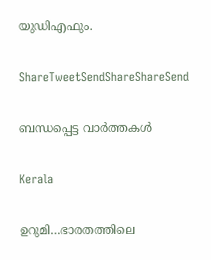യുഡിഎഫും.

ShareTweetSendShareShareSend

ബന്ധപ്പെട്ട വാര്‍ത്തകള്‍

Kerala

ഉറുമി…ഭാരതത്തിലെ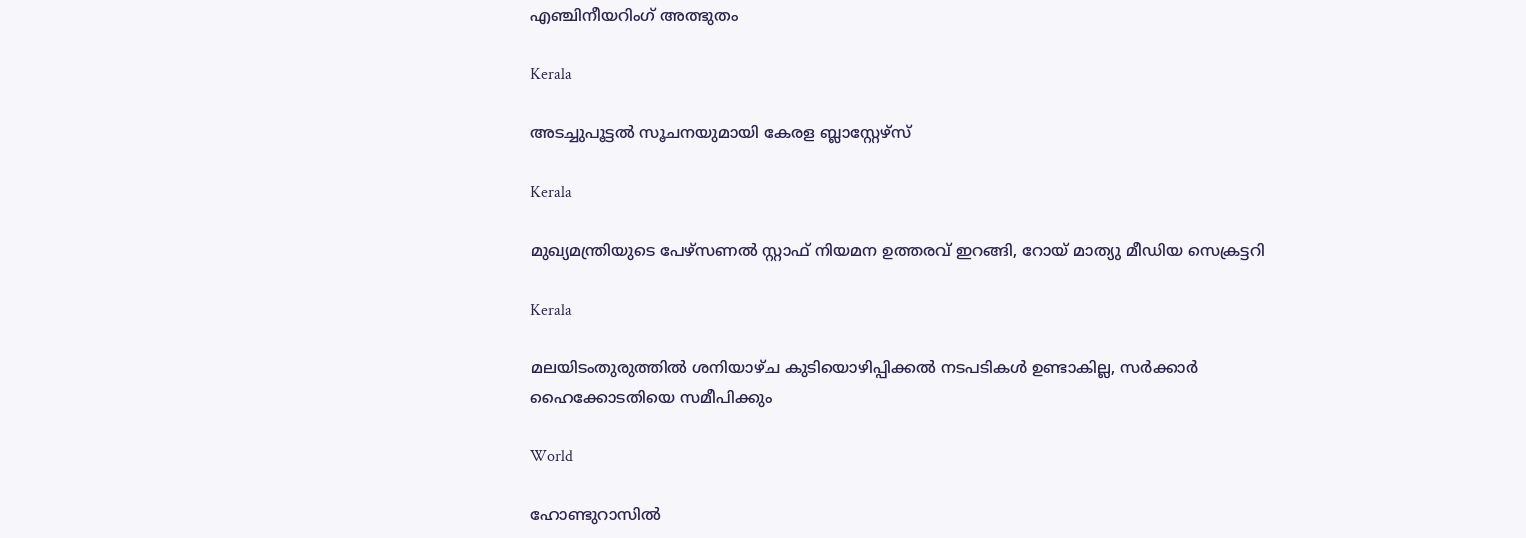എഞ്ചിനീയറിംഗ് അത്ഭുതം

Kerala

അടച്ചുപൂട്ടല്‍ സൂചനയുമായി കേരള ബ്ലാസ്റ്റേഴ്സ്

Kerala

മുഖ്യമന്ത്രിയുടെ പേഴ്‌സണല്‍ സ്റ്റാഫ് നിയമന ഉത്തരവ് ഇറങ്ങി, റോയ് മാത്യു മീഡിയ സെക്രട്ടറി

Kerala

മലയിടംതുരുത്തില്‍ ശനിയാഴ്ച കുടിയൊഴിപ്പിക്കല്‍ നടപടികള്‍ ഉണ്ടാകില്ല, സര്‍ക്കാര്‍ ഹൈക്കോടതിയെ സമീപിക്കും

World

ഹോണ്ടുറാസിൽ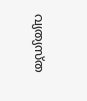വ്യത്യസ്ത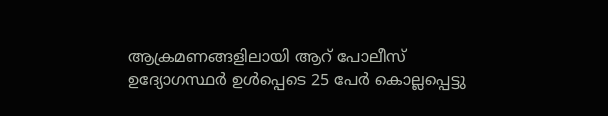ആക്രമണങ്ങളിലായി ആറ് പോലീസ് ഉദ്യോഗസ്ഥർ ഉൾപ്പെടെ 25 പേർ കൊല്ലപ്പെട്ടു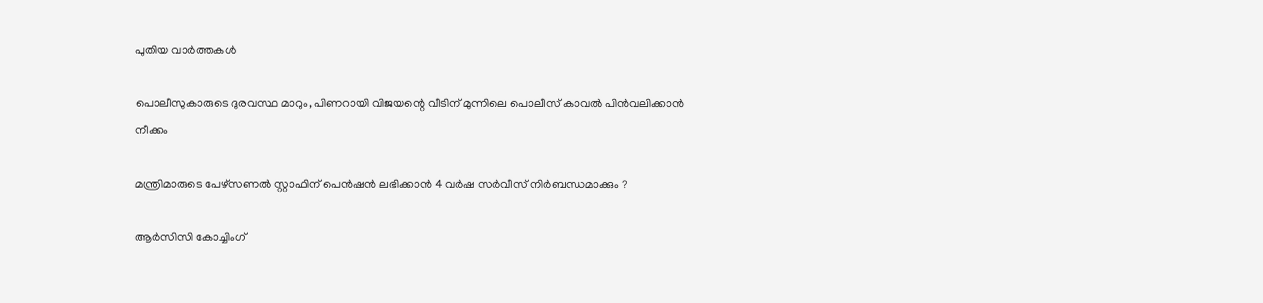പുതിയ വാര്‍ത്തകള്‍

പൊലീസുകാരുടെ ദുരവസ്ഥ മാറും, പിണറായി വിജയന്റെ വീടിന് മുന്നിലെ പൊലീസ് കാവല്‍ പിന്‍വലിക്കാന്‍ നീക്കം

മന്ത്രിമാരുടെ പേഴ്‌സണല്‍ സ്റ്റാഫിന് പെന്‍ഷന്‍ ലഭിക്കാന്‍ 4 വര്‍ഷ സര്‍വീസ് നിര്‍ബന്ധമാക്കും ?

ആര്‍സിസി കോച്ചിംഗ്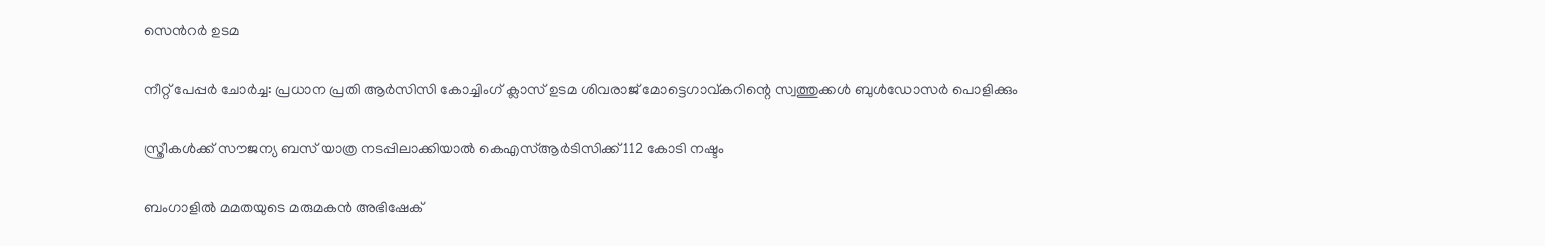സെന്‍റര്‍ ഉടമ

നീറ്റ് പേപ്പർ ചോർച്ച: പ്രധാന പ്രതി ആർസിസി കോച്ചിംഗ് ക്ലാസ് ഉടമ ശിവരാജ് മോട്ടെഗാവ്കറിന്റെ സ്വത്തുക്കൾ ബുൾഡോസര്‍ പൊളിക്കും

സ്ത്രീകള്‍ക്ക് സൗജന്യ ബസ് യാത്ര നടപ്പിലാക്കിയാല്‍ കെഎസ്ആര്‍ടിസിക്ക് 112 കോടി നഷ്ടം

ബംഗാളില്‍ മമതയുടെ മരുമകന്‍ അഭിഷേക്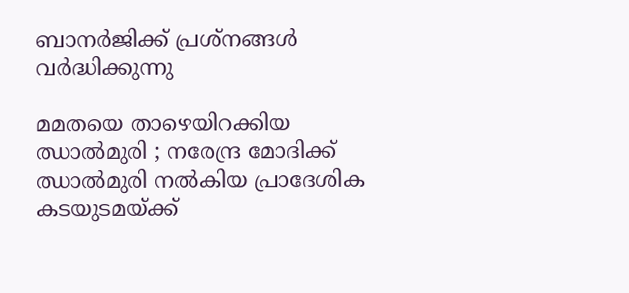ബാനര്‍ജിക്ക് പ്രശ്‌നങ്ങൾ വർദ്ധിക്കുന്നു

മമതയെ താഴെയിറക്കിയ ഝാൽമുരി ; നരേന്ദ്ര മോദിക്ക് ഝാൽമുരി നൽകിയ പ്രാദേശിക കടയുടമയ്‌ക്ക്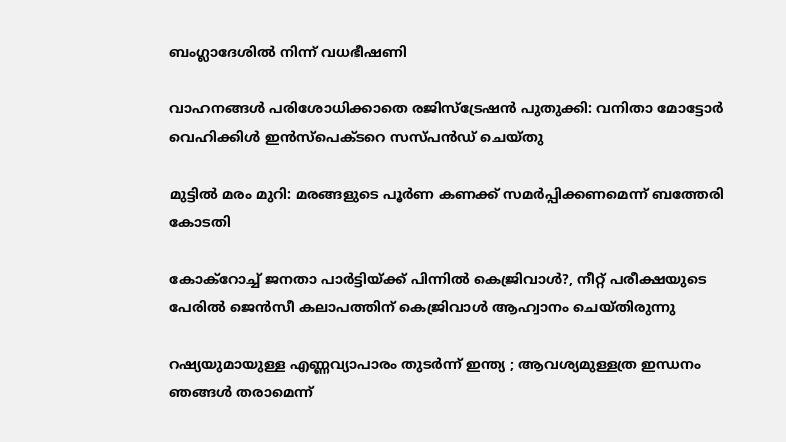ബംഗ്ലാദേശിൽ നിന്ന് വധഭീഷണി

വാഹനങ്ങള്‍ പരിശോധിക്കാതെ രജിസ്‌ട്രേഷന്‍ പുതുക്കി: വനിതാ മോട്ടോര്‍ വെഹിക്കിള്‍ ഇന്‍സ്‌പെക്ടറെ സസ്പന്‍ഡ് ചെയ്തു

മുട്ടില്‍ മരം മുറി: മരങ്ങളുടെ പൂര്‍ണ കണക്ക് സമര്‍പ്പിക്കണമെന്ന് ബത്തേരി കോടതി

കോക്റോച്ച് ജനതാ പാര്‍ട്ടിയ്‌ക്ക് പിന്നില്‍ കെജ്രിവാള്‍?, നീറ്റ് പരീക്ഷയുടെ പേരില്‍ ജെന്‍സീ കലാപത്തിന് കെജ്രിവാള്‍ ആഹ്വാനം ചെയ്തിരുന്നു

റഷ്യയുമായുള്ള എണ്ണവ്യാപാരം തുടർന്ന് ഇന്ത്യ ; ആവശ്യമുള്ളത്ര ഇന്ധനം ഞങ്ങൾ തരാമെന്ന്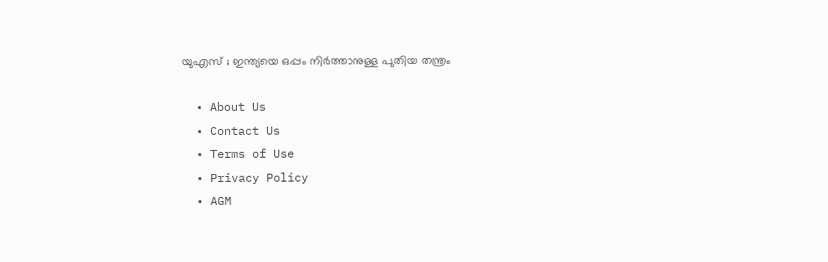യുഎസ് ; ഇന്ത്യയെ ഒപ്പം നിർത്താനുള്ള പുതിയ തന്ത്രം

  • About Us
  • Contact Us
  • Terms of Use
  • Privacy Policy
  • AGM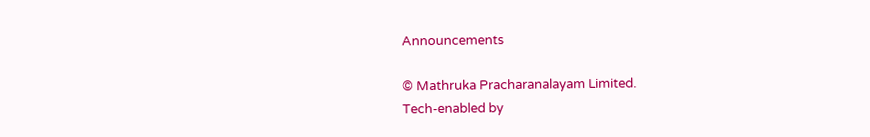Announcements

© Mathruka Pracharanalayam Limited.
Tech-enabled by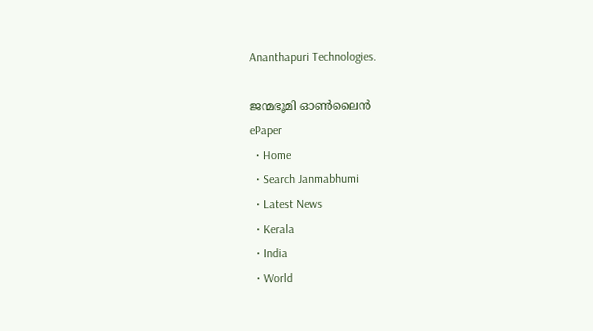Ananthapuri Technologies.

ജന്മഭൂമി ഓണ്‍ലൈന്‍
ePaper
  • Home
  • Search Janmabhumi
  • Latest News
  • Kerala
  • India
  • World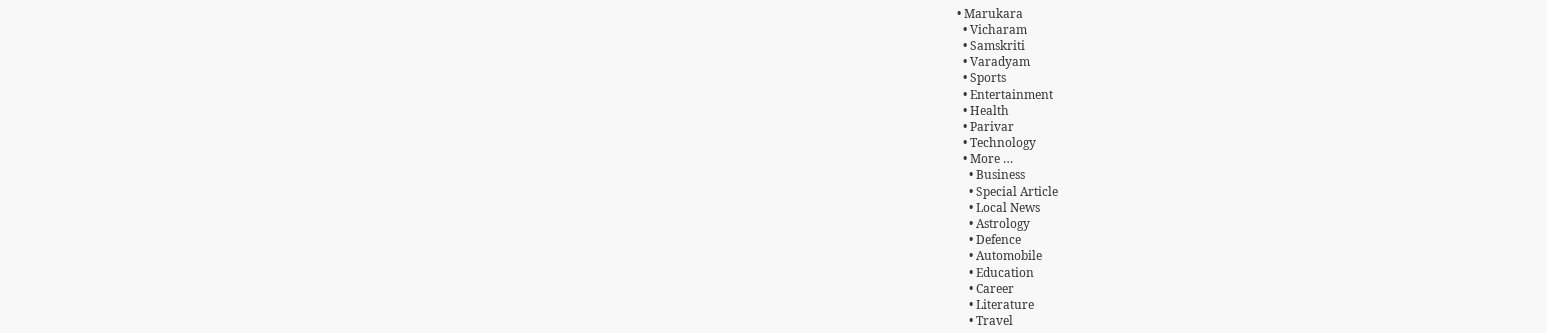• Marukara
  • Vicharam
  • Samskriti
  • Varadyam
  • Sports
  • Entertainment
  • Health
  • Parivar
  • Technology
  • More …
    • Business
    • Special Article
    • Local News
    • Astrology
    • Defence
    • Automobile
    • Education
    • Career
    • Literature
    • Travel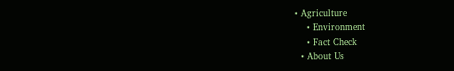• Agriculture
    • Environment
    • Fact Check
  • About Us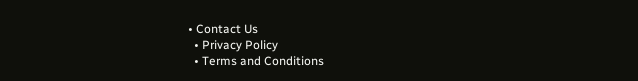• Contact Us
  • Privacy Policy
  • Terms and Conditions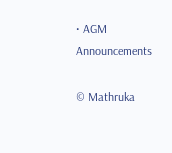• AGM Announcements

© Mathruka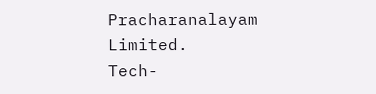Pracharanalayam Limited.
Tech-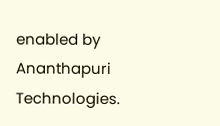enabled by Ananthapuri Technologies.